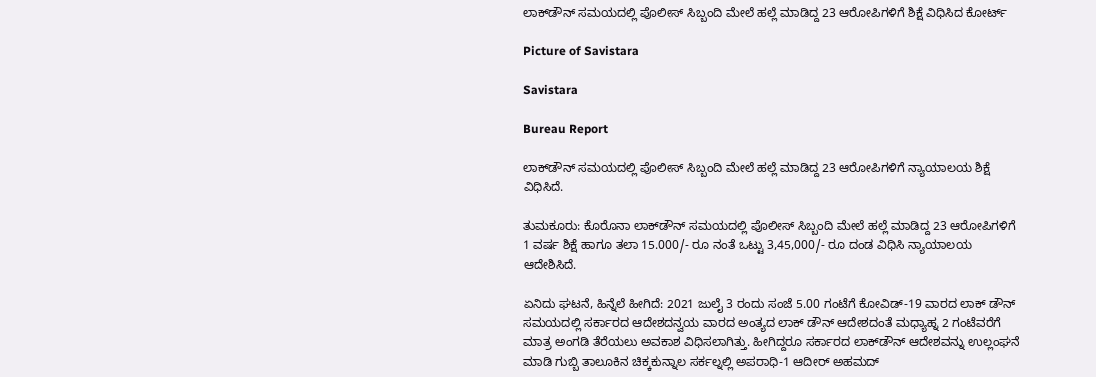ಲಾಕ್‌ಡೌನ್ ಸಮಯದಲ್ಲಿ ಪೊಲೀಸ್ ಸಿಬ್ಬಂದಿ ಮೇಲೆ ಹಲ್ಲೆ ಮಾಡಿದ್ದ 23 ಆರೋಪಿಗಳಿಗೆ ಶಿಕ್ಷೆ ವಿಧಿಸಿದ ಕೋರ್ಟ್

Picture of Savistara

Savistara

Bureau Report

ಲಾಕ್‌ಡೌನ್ ಸಮಯದಲ್ಲಿ ಪೊಲೀಸ್ ಸಿಬ್ಬಂದಿ ಮೇಲೆ ಹಲ್ಲೆ ಮಾಡಿದ್ದ 23 ಆರೋಪಿಗಳಿಗೆ ನ್ಯಾಯಾಲಯ ಶಿಕ್ಷೆ ವಿಧಿಸಿದೆ.

ತುಮಕೂರು: ಕೊರೊನಾ ಲಾಕ್‌ಡೌನ್ ಸಮಯದಲ್ಲಿ ಪೊಲೀಸ್ ಸಿಬ್ಬಂದಿ ಮೇಲೆ ಹಲ್ಲೆ ಮಾಡಿದ್ದ 23 ಆರೋಪಿಗಳಿಗೆ 1 ವರ್ಷ ಶಿಕ್ಷೆ ಹಾಗೂ ತಲಾ 15.000/- ರೂ ನಂತೆ ಒಟ್ಟು 3,45,000/- ರೂ ದಂಡ ವಿಧಿಸಿ ನ್ಯಾಯಾಲಯ ಆದೇಶಿಸಿದೆ.

ಏನಿದು ಘಟನೆ, ಹಿನ್ನೆಲೆ ಹೀಗಿದೆ: 2021 ಜುಲೈ 3 ರಂದು ಸಂಜೆ 5.00 ಗಂಟೆಗೆ ಕೋವಿಡ್-19 ವಾರದ ಲಾಕ್ ಡೌನ್ ಸಮಯದಲ್ಲಿ ಸರ್ಕಾರದ ಆದೇಶದನ್ವಯ ವಾರದ ಅಂತ್ಯದ ಲಾಕ್ ಡೌನ್ ಆದೇಶದಂತೆ ಮಧ್ಯಾಹ್ನ 2 ಗಂಟೆವರೆಗೆ ಮಾತ್ರ ಅಂಗಡಿ ತೆರೆಯಲು ಅವಕಾಶ ವಿಧಿಸಲಾಗಿತ್ತು. ಹೀಗಿದ್ದರೂ ಸರ್ಕಾರದ ಲಾಕ್‌ಡೌನ್ ಆದೇಶವನ್ನು ಉಲ್ಲಂಘನೆ ಮಾಡಿ ಗುಬ್ಬಿ ತಾಲೂಕಿನ ಚಿಕ್ಕಕುನ್ನಾಲ ಸರ್ಕಲ್ನಲ್ಲಿ ಅಪರಾಧಿ-1 ಆದೀರ್ ಅಹಮದ್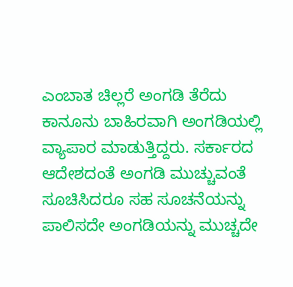ಎಂಬಾತ ಚಿಲ್ಲರೆ ಅಂಗಡಿ ತೆರೆದು ಕಾನೂನು ಬಾಹಿರವಾಗಿ ಅಂಗಡಿಯಲ್ಲಿ ವ್ಯಾಪಾರ ಮಾಡುತ್ತಿದ್ದರು. ಸರ್ಕಾರದ ಆದೇಶದಂತೆ ಅಂಗಡಿ ಮುಚ್ಚುವಂತೆ ಸೂಚಿಸಿದರೂ ಸಹ ಸೂಚನೆಯನ್ನು ಪಾಲಿಸದೇ ಅಂಗಡಿಯನ್ನು ಮುಚ್ಚದೇ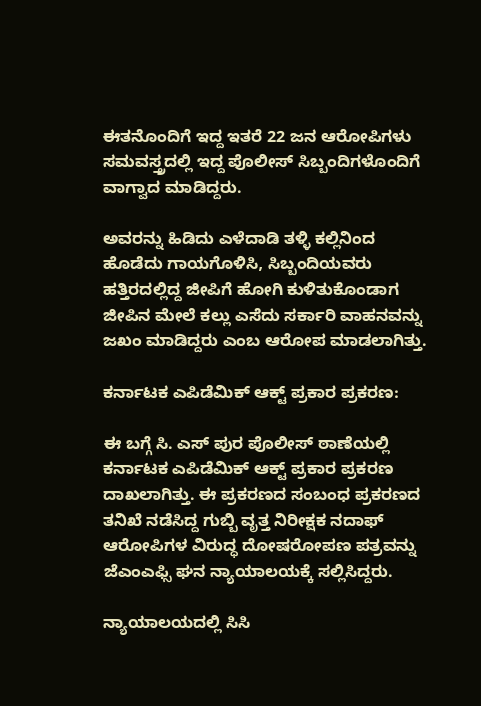ಈತನೊಂದಿಗೆ ಇದ್ದ ಇತರೆ 22 ಜನ ಆರೋಪಿಗಳು ಸಮವಸ್ತ್ರದಲ್ಲಿ ಇದ್ದ ಪೊಲೀಸ್ ಸಿಬ್ಬಂದಿಗಳೊಂದಿಗೆ ವಾಗ್ವಾದ ಮಾಡಿದ್ದರು.

ಅವರನ್ನು ಹಿಡಿದು ಎಳೆದಾಡಿ ತಳ್ಳಿ ಕಲ್ಲಿನಿಂದ ಹೊಡೆದು ಗಾಯಗೊಳಿಸಿ, ಸಿಬ್ಬಂದಿಯವರು ಹತ್ತಿರದಲ್ಲಿದ್ದ ಜೀಪಿಗೆ ಹೋಗಿ ಕುಳಿತುಕೊಂಡಾಗ ಜೀಪಿನ ಮೇಲೆ ಕಲ್ಲು ಎಸೆದು ಸರ್ಕಾರಿ ವಾಹನವನ್ನು ಜಖಂ ಮಾಡಿದ್ದರು ಎಂಬ ಆರೋಪ ಮಾಡಲಾಗಿತ್ತು.

ಕರ್ನಾಟಕ ಎಪಿಡೆಮಿಕ್ ಆಕ್ಟ್ ಪ್ರಕಾರ ಪ್ರಕರಣ:

ಈ ಬಗ್ಗೆ ಸಿ. ಎಸ್ ಪುರ ಪೊಲೀಸ್ ಠಾಣೆಯಲ್ಲಿ ಕರ್ನಾಟಕ ಎಪಿಡೆಮಿಕ್ ಆಕ್ಟ್ ಪ್ರಕಾರ ಪ್ರಕರಣ ದಾಖಲಾಗಿತ್ತು. ಈ ಪ್ರಕರಣದ ಸಂಬಂಧ ಪ್ರಕರಣದ ತನಿಖೆ ನಡೆಸಿದ್ದ ಗುಬ್ಬಿ ವೃತ್ತ ನಿರೀಕ್ಷಕ ನದಾಫ್ ಆರೋಪಿಗಳ ವಿರುದ್ಧ ದೋಷರೋಪಣ ಪತ್ರವನ್ನು ಜೆಎಂಎಫ್ಸಿ ಘನ ನ್ಯಾಯಾಲಯಕ್ಕೆ ಸಲ್ಲಿಸಿದ್ದರು.

ನ್ಯಾಯಾಲಯದಲ್ಲಿ ಸಿಸಿ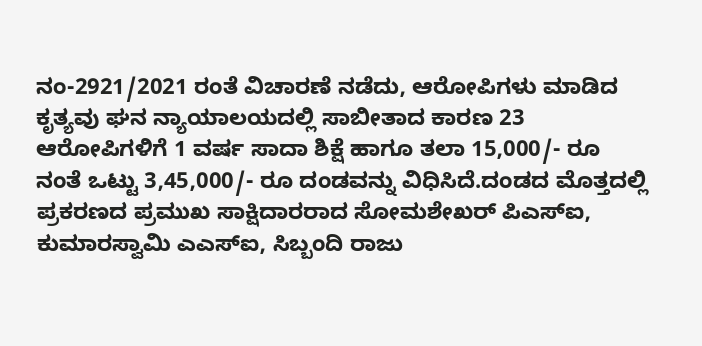ನಂ-2921/2021 ರಂತೆ ವಿಚಾರಣೆ ನಡೆದು, ಆರೋಪಿಗಳು ಮಾಡಿದ ಕೃತ್ಯವು ಘನ ನ್ಯಾಯಾಲಯದಲ್ಲಿ ಸಾಬೀತಾದ ಕಾರಣ 23 ಆರೋಪಿಗಳಿಗೆ 1 ವರ್ಷ ಸಾದಾ ಶಿಕ್ಷೆ ಹಾಗೂ ತಲಾ 15,000/- ರೂ ನಂತೆ ಒಟ್ಟು 3,45,000/- ರೂ ದಂಡವನ್ನು ವಿಧಿಸಿದೆ.ದಂಡದ ಮೊತ್ತದಲ್ಲಿ ಪ್ರಕರಣದ ಪ್ರಮುಖ ಸಾಕ್ಷಿದಾರರಾದ ಸೋಮಶೇಖರ್ ಪಿಎಸ್‌ಐ, ಕುಮಾರಸ್ವಾಮಿ ಎಎಸ್‌ಐ, ಸಿಬ್ಬಂದಿ ರಾಜು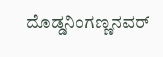ದೊಡ್ಡನಿಂಗಣ್ಣನವರ್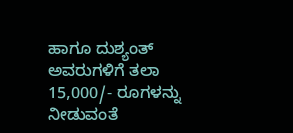ಹಾಗೂ ದುಶ್ಯಂತ್ ಅವರುಗಳಿಗೆ ತಲಾ 15,000/- ರೂಗಳನ್ನು ನೀಡುವಂತೆ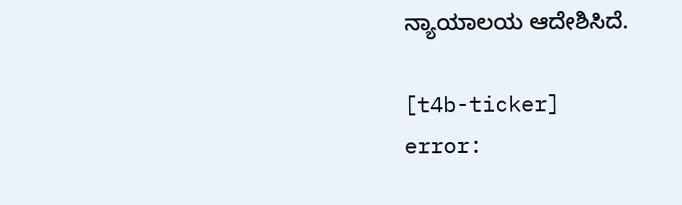ನ್ಯಾಯಾಲಯ ಆದೇಶಿಸಿದೆ.

[t4b-ticker]
error: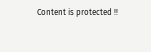Content is protected !!